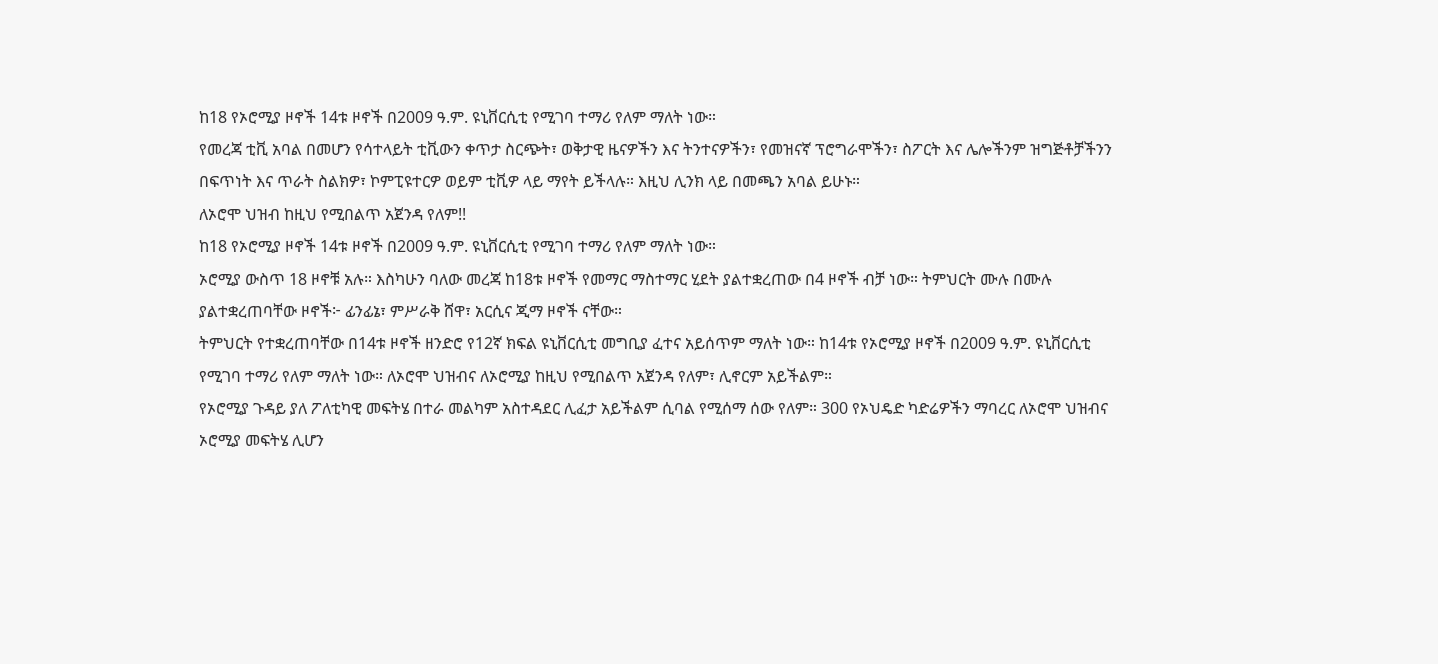ከ18 የኦሮሚያ ዞኖች 14ቱ ዞኖች በ2009 ዓ.ም. ዩኒቨርሲቲ የሚገባ ተማሪ የለም ማለት ነው።
የመረጃ ቲቪ አባል በመሆን የሳተላይት ቲቪውን ቀጥታ ስርጭት፣ ወቅታዊ ዜናዎችን እና ትንተናዎችን፣ የመዝናኛ ፕሮግራሞችን፣ ስፖርት እና ሌሎችንም ዝግጅቶቻችንን በፍጥነት እና ጥራት ስልክዎ፣ ኮምፒዩተርዎ ወይም ቲቪዎ ላይ ማየት ይችላሉ። እዚህ ሊንክ ላይ በመጫን አባል ይሁኑ።
ለኦሮሞ ህዝብ ከዚህ የሚበልጥ አጀንዳ የለም!!
ከ18 የኦሮሚያ ዞኖች 14ቱ ዞኖች በ2009 ዓ.ም. ዩኒቨርሲቲ የሚገባ ተማሪ የለም ማለት ነው።
ኦሮሚያ ውስጥ 18 ዞኖቹ አሉ። እስካሁን ባለው መረጃ ከ18ቱ ዞኖች የመማር ማስተማር ሂደት ያልተቋረጠው በ4 ዞኖች ብቻ ነው። ትምህርት ሙሉ በሙሉ ያልተቋረጠባቸው ዞኖች፦ ፊንፊኔ፣ ምሥራቅ ሸዋ፣ አርሲና ጂማ ዞኖች ናቸው።
ትምህርት የተቋረጠባቸው በ14ቱ ዞኖች ዘንድሮ የ12ኛ ክፍል ዩኒቨርሲቲ መግቢያ ፈተና አይሰጥም ማለት ነው። ከ14ቱ የኦሮሚያ ዞኖች በ2009 ዓ.ም. ዩኒቨርሲቲ የሚገባ ተማሪ የለም ማለት ነው። ለኦሮሞ ህዝብና ለኦሮሚያ ከዚህ የሚበልጥ አጀንዳ የለም፣ ሊኖርም አይችልም።
የኦሮሚያ ጉዳይ ያለ ፖለቲካዊ መፍትሄ በተራ መልካም አስተዳደር ሊፈታ አይችልም ሲባል የሚሰማ ሰው የለም። 300 የኦህዴድ ካድሬዎችን ማባረር ለኦሮሞ ህዝብና ኦሮሚያ መፍትሄ ሊሆን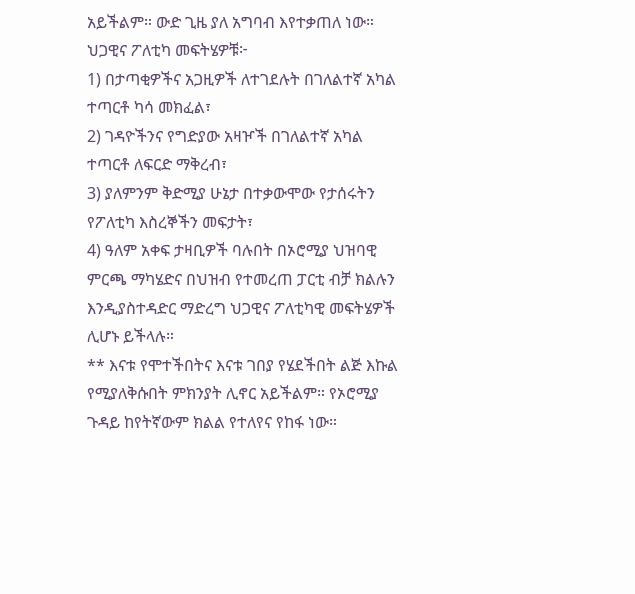አይችልም። ውድ ጊዜ ያለ አግባብ እየተቃጠለ ነው።
ህጋዊና ፖለቲካ መፍትሄዎቹ፦
1) በታጣቂዎችና አጋዚዎች ለተገደሉት በገለልተኛ አካል ተጣርቶ ካሳ መክፈል፣
2) ገዳዮችንና የግድያው አዛዦች በገለልተኛ አካል ተጣርቶ ለፍርድ ማቅረብ፣
3) ያለምንም ቅድሚያ ሁኔታ በተቃውሞው የታሰሩትን የፖለቲካ እስረኞችን መፍታት፣
4) ዓለም አቀፍ ታዛቢዎች ባሉበት በኦሮሚያ ህዝባዊ ምርጫ ማካሄድና በህዝብ የተመረጠ ፓርቲ ብቻ ክልሉን እንዲያስተዳድር ማድረግ ህጋዊና ፖለቲካዊ መፍትሄዎች ሊሆኑ ይችላሉ።
** እናቱ የሞተችበትና እናቱ ገበያ የሄደችበት ልጅ እኩል የሚያለቅሱበት ምክንያት ሊኖር አይችልም። የኦሮሚያ ጉዳይ ከየትኛውም ክልል የተለየና የከፋ ነው።